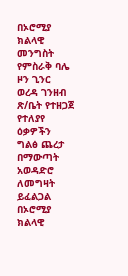በኦሮሚያ ክልላዊ መንግስት የምስራቅ ባሌ ዞን ጊንር ወረዳ ገንዘብ ጽ/ቤት የተዘጋጀ የተለያየ ዕቃዎችን ግልፅ ጨረታ በማውጣት አወዳድሮ ለመግዛት ይፈልጋል
በኦሮሚያ ክልላዊ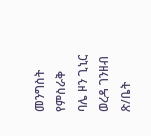መንግስት የምስራቅ ባሌ ዞን ጊኒር ወረዳ ገንዘብ ጽ/ቤት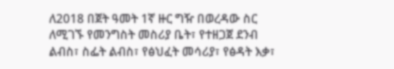ለ2018 በጀት ዓመት 1ኛ ዙር ግዥ በወረዳው ስር ለሚገኙ የመንግስት መስሪያ ቤት፣ የተዘጋጀ ደንብ ልብስ፣ ስፌት ልብስ፣ የፅህፈት መሳሪያ፣ የፅዳት እቃ፣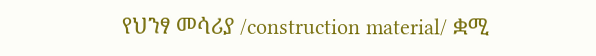የህንፃ መሳሪያ /construction material/ ቋሚ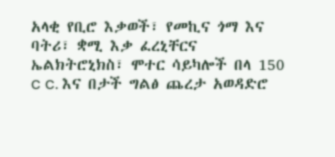አላቂ የቢሮ እቃወች፣ የመኪና ጎማ እና ባትሪ፣ ቋሚ እቃ ፈረኒቸርና ኤልክትሮኒክስ፣ ሞተር ሳይካሎች በላ 150 c c. እና በታች ግልፅ ጨረታ አወዳድሮ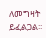ለመግዛት ይፈልጋል፡፡